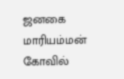ஜனகை மாரியம்மன் கோவில்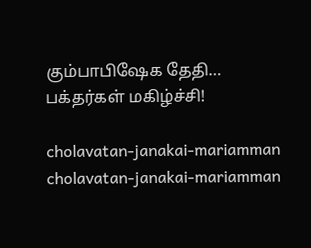கும்பாபிஷேக தேதி… பக்தர்கள் மகிழ்ச்சி!

cholavatan-janakai-mariamman
cholavatan-janakai-mariamman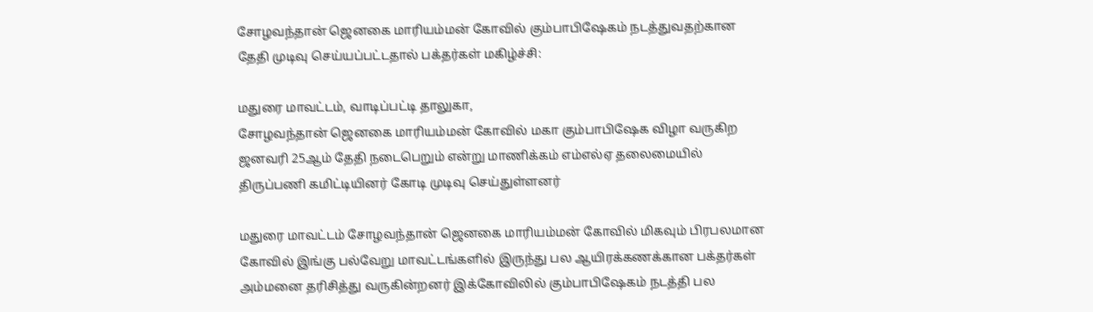சோழவந்தான் ஜெனகை மாரியம்மன் கோவில் கும்பாபிஷேகம் நடத்துவதற்கான தேதி முடிவு செய்யப்பட்டதால் பக்தர்கள் மகிழ்ச்சி:

மதுரை மாவட்டம், வாடிப்பட்டி தாலுகா,
சோழவந்தான் ஜெனகை மாரியம்மன் கோவில் மகா கும்பாபிஷேக விழா வருகிற ஜனவரி 25ஆம் தேதி நடைபெறும் என்று மாணிக்கம் எம்எல்ஏ தலைமையில் திருப்பணி கமிட்டியினர் கோடி முடிவு செய்துள்ளனர்

மதுரை மாவட்டம் சோழவந்தான் ஜெனகை மாரியம்மன் கோவில் மிகவும் பிரபலமான கோவில் இங்கு பல்வேறு மாவட்டங்களில் இருந்து பல ஆயிரக்கணக்கான பக்தர்கள் அம்மனை தரிசித்து வருகின்றனர் இக்கோவிலில் கும்பாபிஷேகம் நடத்தி பல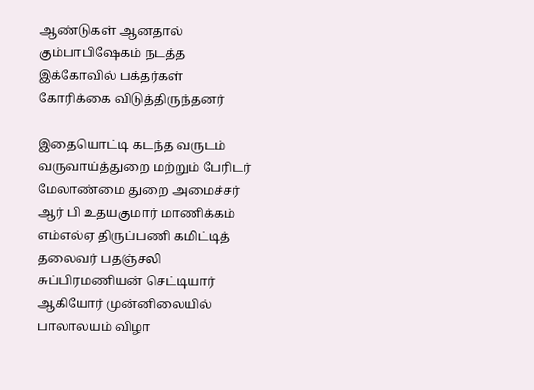ஆண்டுகள் ஆனதால் கும்பாபிஷேகம் நடத்த இக்கோவில் பக்தர்கள் கோரிக்கை விடுத்திருந்தனர்

இதையொட்டி கடந்த வருடம் வருவாய்த்துறை மற்றும் பேரிடர் மேலாண்மை துறை அமைச்சர் ஆர் பி உதயகுமார் மாணிக்கம் எம்எல்ஏ திருப்பணி கமிட்டித் தலைவர் பதஞ்சலி சுப்பிரமணியன் செட்டியார் ஆகியோர் முன்னிலையில் பாலாலயம் விழா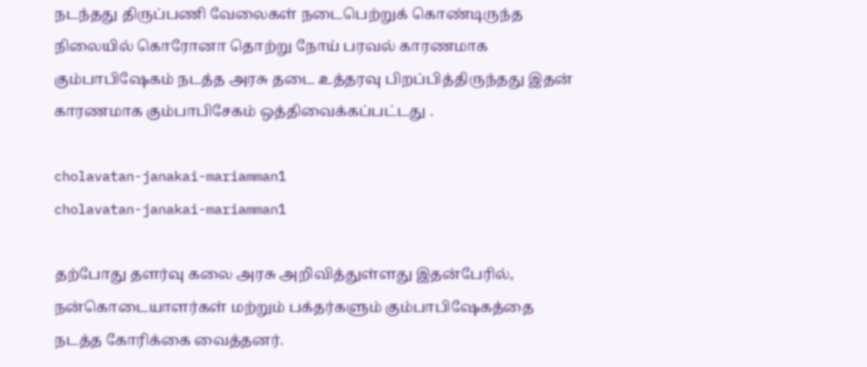நடந்தது திருப்பணி வேலைகள் நடைபெற்றுக் கொண்டிருந்த நிலையில் கொரோனா தொற்று நோய் பரவல் காரணமாக கும்பாபிஷேகம் நடத்த அரசு தடை உத்தரவு பிறப்பித்திருந்தது இதன் காரணமாக கும்பாபிசேகம் ஒத்திவைக்கப்பட்டது .

cholavatan-janakai-mariamman1
cholavatan-janakai-mariamman1

தற்போது தளர்வு கலை அரசு அறிவித்துள்ளது இதன்பேரில், நன்கொடையாளர்கள் மற்றும் பக்தர்களும் கும்பாபிஷேகத்தை நடத்த கோரிக்கை வைத்தனர்.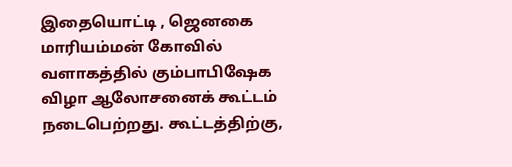இதையொட்டி , ஜெனகை மாரியம்மன் கோவில் வளாகத்தில் கும்பாபிஷேக விழா ஆலோசனைக் கூட்டம் நடைபெற்றது. கூட்டத்திற்கு,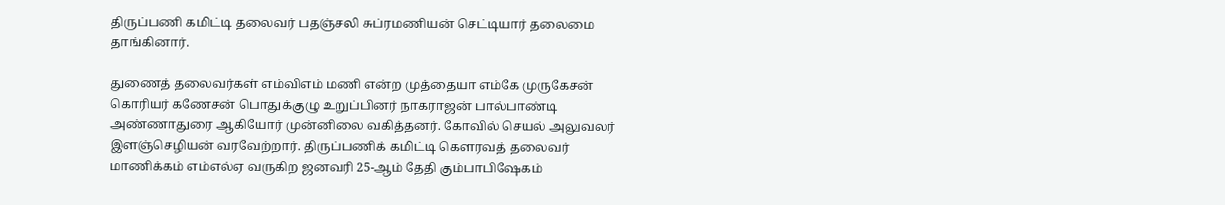திருப்பணி கமிட்டி தலைவர் பதஞ்சலி சுப்ரமணியன் செட்டியார் தலைமை தாங்கினார்.

துணைத் தலைவர்கள் எம்விஎம் மணி என்ற முத்தையா எம்கே முருகேசன் கொரியர் கணேசன் பொதுக்குழு உறுப்பினர் நாகராஜன் பால்பாண்டி அண்ணாதுரை ஆகியோர் முன்னிலை வகித்தனர். கோவில் செயல் அலுவலர் இளஞ்செழியன் வரவேற்றார். திருப்பணிக் கமிட்டி கௌரவத் தலைவர் மாணிக்கம் எம்எல்ஏ வருகிற ஜனவரி 25-ஆம் தேதி கும்பாபிஷேகம்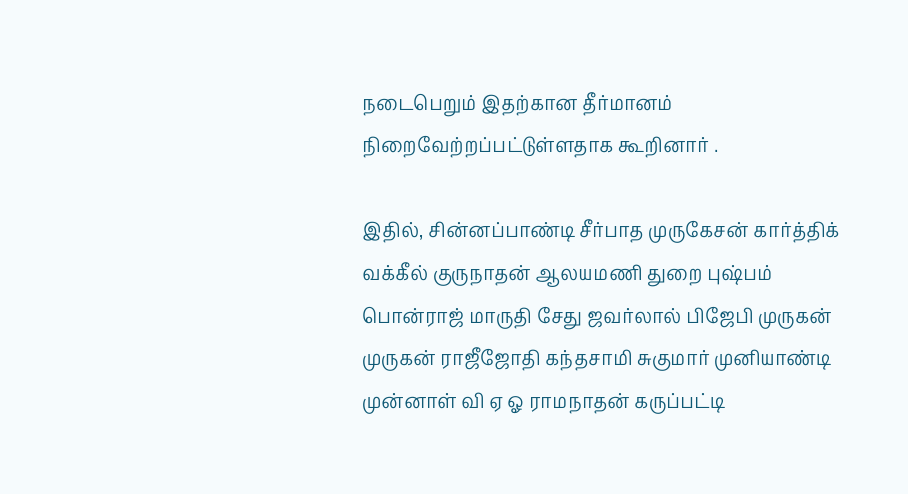நடைபெறும் இதற்கான தீர்மானம் நிறைவேற்றப்பட்டுள்ளதாக கூறினார் .

இதில், சின்னப்பாண்டி சீர்பாத முருகேசன் கார்த்திக் வக்கீல் குருநாதன் ஆலயமணி துறை புஷ்பம் பொன்ராஜ் மாருதி சேது ஜவர்லால் பிஜேபி முருகன் முருகன் ராஜீஜோதி கந்தசாமி சுகுமார் முனியாண்டி முன்னாள் வி ஏ ஓ ராமநாதன் கருப்பட்டி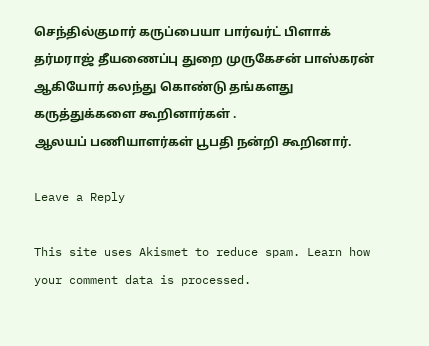செந்தில்குமார் கருப்பையா பார்வர்ட் பிளாக் தர்மராஜ் தீயணைப்பு துறை முருகேசன் பாஸ்கரன் ஆகியோர் கலந்து கொண்டு தங்களது கருத்துக்களை கூறினார்கள் .
ஆலயப் பணியாளர்கள் பூபதி நன்றி கூறினார்.

Leave a Reply

This site uses Akismet to reduce spam. Learn how your comment data is processed.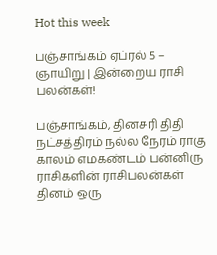Hot this week

பஞ்சாங்கம் ஏப்ரல் 5 – ஞாயிறு | இன்றைய ராசி பலன்கள்!

பஞ்சாங்கம், தினசரி திதி நட்சத்திரம் நல்ல நேரம் ராகு காலம் எமகண்டம் பன்னிரு ராசிகளின் ராசிபலன்கள் தினம் ஒரு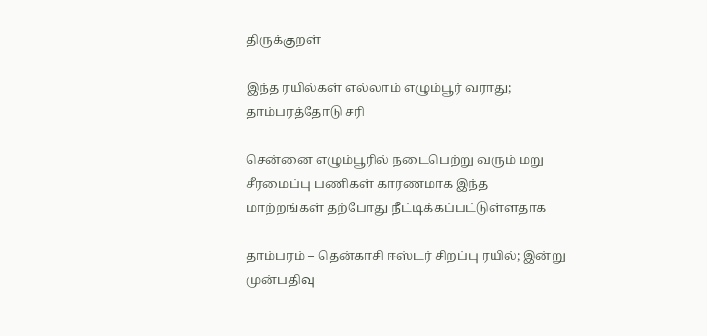திருக்குறள்

இந்த ரயில்கள் எல்லாம் எழும்பூர் வராது; தாம்பரத்தோடு சரி

சென்னை எழும்பூரில் நடைபெற்று வரும் மறு சீரமைப்பு பணிகள் காரணமாக இந்த மாற்றங்கள் தற்போது நீட்டிக்கப்பட்டுள்ளதாக‌

தாம்பரம் – தென்காசி ஈஸ்டர் சிறப்பு ரயில்; இன்று முன்பதிவு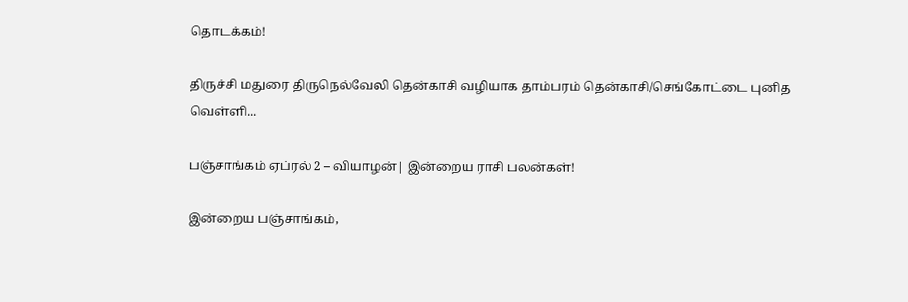தொடக்கம்!

திருச்சி மதுரை திருநெல்வேலி தென்காசி வழியாக தாம்பரம் தென்காசி/செங்கோட்டை புனித வெள்ளி...

பஞ்சாங்கம் ஏப்ரல் 2 – வியாழன்| இன்றைய ராசி பலன்கள்!

இன்றைய பஞ்சாங்கம்,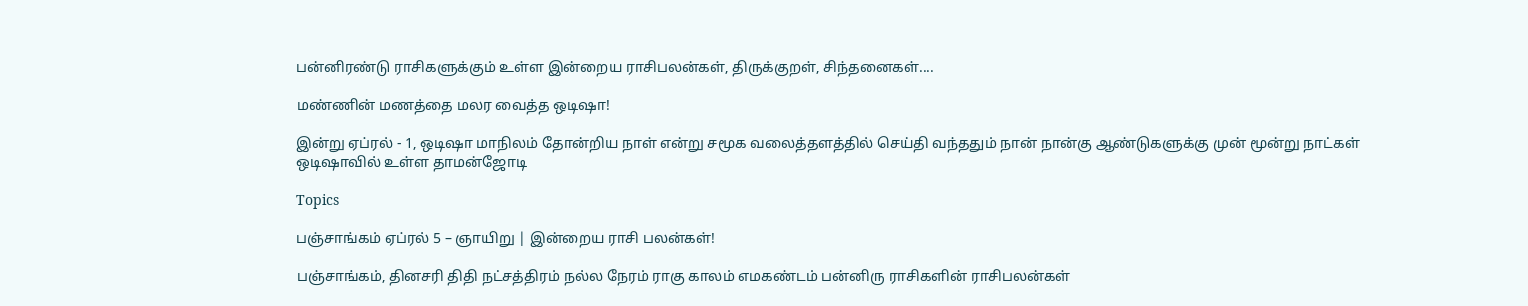பன்னிரண்டு ராசிகளுக்கும் உள்ள இன்றைய ராசிபலன்கள், திருக்குறள், சிந்தனைகள்....

மண்ணின் மணத்தை மலர வைத்த ஒடிஷா!

இன்று ஏப்ரல் - 1, ஒடிஷா மாநிலம் தோன்றிய நாள் என்று சமூக வலைத்தளத்தில் செய்தி வந்ததும் நான் நான்கு ஆண்டுகளுக்கு முன் மூன்று நாட்கள் ஒடிஷாவில் உள்ள தாமன்ஜோடி

Topics

பஞ்சாங்கம் ஏப்ரல் 5 – ஞாயிறு | இன்றைய ராசி பலன்கள்!

பஞ்சாங்கம், தினசரி திதி நட்சத்திரம் நல்ல நேரம் ராகு காலம் எமகண்டம் பன்னிரு ராசிகளின் ராசிபலன்கள்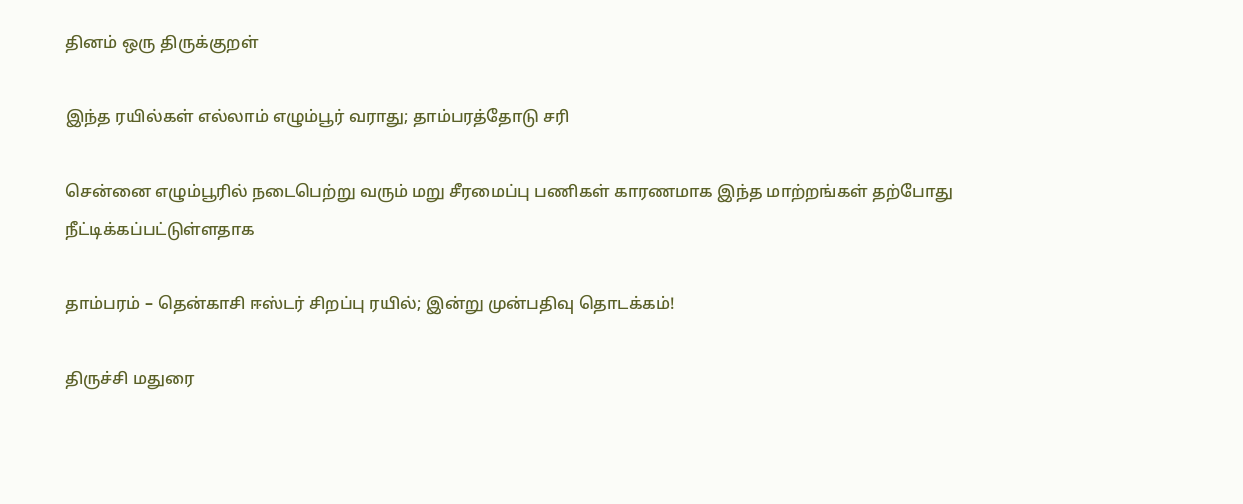தினம் ஒரு திருக்குறள்

இந்த ரயில்கள் எல்லாம் எழும்பூர் வராது; தாம்பரத்தோடு சரி

சென்னை எழும்பூரில் நடைபெற்று வரும் மறு சீரமைப்பு பணிகள் காரணமாக இந்த மாற்றங்கள் தற்போது நீட்டிக்கப்பட்டுள்ளதாக‌

தாம்பரம் – தென்காசி ஈஸ்டர் சிறப்பு ரயில்; இன்று முன்பதிவு தொடக்கம்!

திருச்சி மதுரை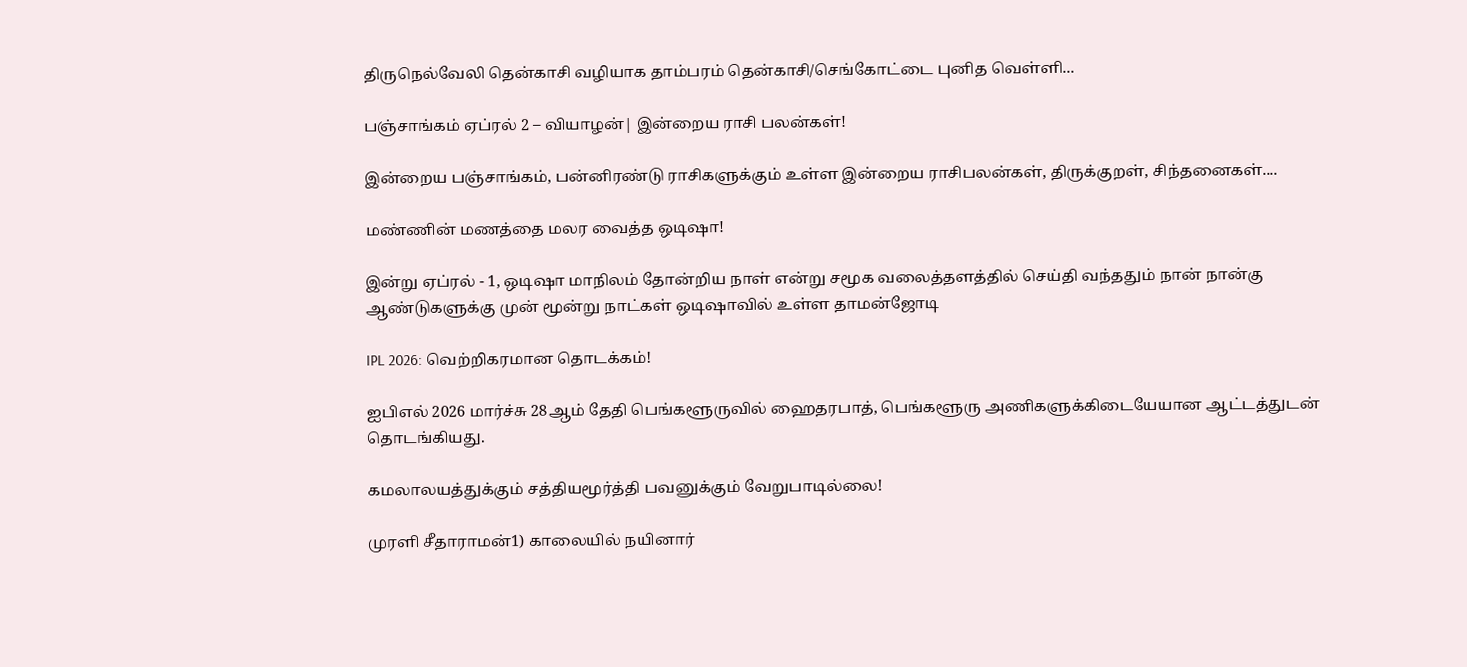திருநெல்வேலி தென்காசி வழியாக தாம்பரம் தென்காசி/செங்கோட்டை புனித வெள்ளி...

பஞ்சாங்கம் ஏப்ரல் 2 – வியாழன்| இன்றைய ராசி பலன்கள்!

இன்றைய பஞ்சாங்கம், பன்னிரண்டு ராசிகளுக்கும் உள்ள இன்றைய ராசிபலன்கள், திருக்குறள், சிந்தனைகள்....

மண்ணின் மணத்தை மலர வைத்த ஒடிஷா!

இன்று ஏப்ரல் - 1, ஒடிஷா மாநிலம் தோன்றிய நாள் என்று சமூக வலைத்தளத்தில் செய்தி வந்ததும் நான் நான்கு ஆண்டுகளுக்கு முன் மூன்று நாட்கள் ஒடிஷாவில் உள்ள தாமன்ஜோடி

IPL 2026: வெற்றிகரமான தொடக்கம்!

ஐபிஎல் 2026 மார்ச்சு 28ஆம் தேதி பெங்களூருவில் ஹைதரபாத், பெங்களூரு அணிகளுக்கிடையேயான ஆட்டத்துடன் தொடங்கியது.

கமலாலயத்துக்கும் சத்தியமூர்த்தி பவனுக்கும் வேறுபாடில்லை!

முரளி சீதாராமன்1) காலையில் நயினார்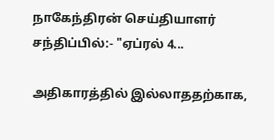நாகேந்திரன் செய்தியாளர் சந்திப்பில்:- "ஏப்ரல் 4...

அதிகாரத்தில் இல்லாததற்காக,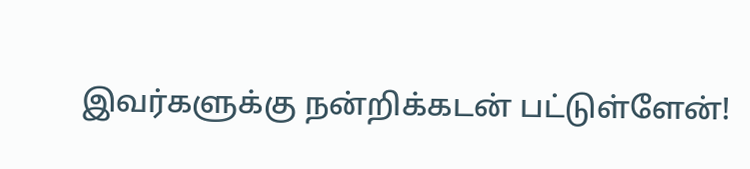இவர்களுக்கு நன்றிக்கடன் பட்டுள்ளேன்!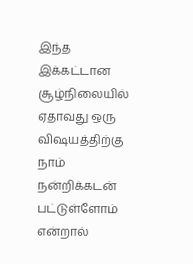இந்த இக்கட்டான சூழ்நிலையில் ஏதாவது ஒரு விஷயத்திற்கு நாம் நன்றிக்கடன் பட்டுள்ளோம் என்றால்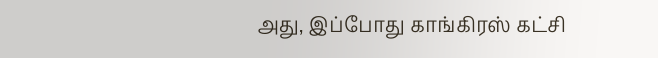அது, இப்போது காங்கிரஸ் கட்சி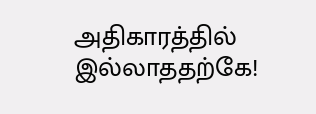அதிகாரத்தில் இல்லாததற்கே!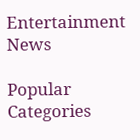Entertainment News

Popular Categories